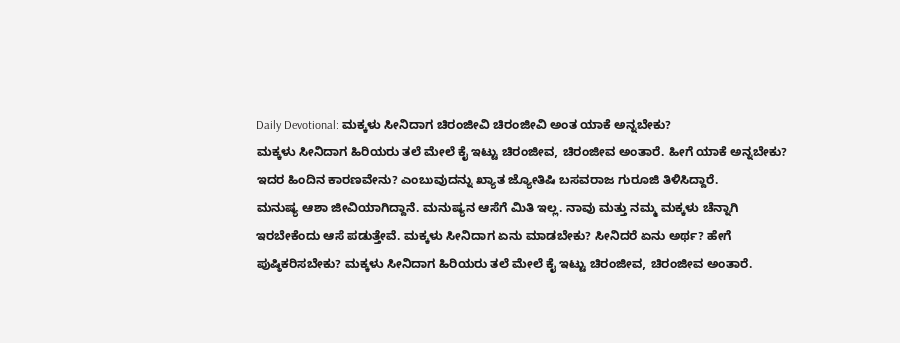Daily Devotional: ಮಕ್ಕಳು ಸೀನಿದಾಗ ಚಿರಂಜೀವಿ ಚಿರಂಜೀವಿ ಅಂತ ಯಾಕೆ ಅನ್ನಬೇಕು?
ಮಕ್ಕಳು ಸೀನಿದಾಗ ಹಿರಿಯರು ತಲೆ ಮೇಲೆ ಕೈ ಇಟ್ಟು ಚಿರಂಜೀವ, ಚಿರಂಜೀವ ಅಂತಾರೆ. ಹೀಗೆ ಯಾಕೆ ಅನ್ನಬೇಕು? ಇದರ ಹಿಂದಿನ ಕಾರಣವೇನು? ಎಂಬುವುದನ್ನು ಖ್ಯಾತ ಜ್ಯೋತಿಷಿ ಬಸವರಾಜ ಗುರೂಜಿ ತಿಳಿಸಿದ್ದಾರೆ.
ಮನುಷ್ಯ ಆಶಾ ಜೀವಿಯಾಗಿದ್ದಾನೆ. ಮನುಷ್ಯನ ಆಸೆಗೆ ಮಿತಿ ಇಲ್ಲ. ನಾವು ಮತ್ತು ನಮ್ಮ ಮಕ್ಕಳು ಚೆನ್ನಾಗಿ ಇರಬೇಕೆಂದು ಆಸೆ ಪಡುತ್ತೇವೆ. ಮಕ್ಕಳು ಸೀನಿದಾಗ ಏನು ಮಾಡಬೇಕು? ಸೀನಿದರೆ ಏನು ಅರ್ಥ? ಹೇಗೆ ಪುಷ್ಠಿಕರಿಸಬೇಕು? ಮಕ್ಕಳು ಸೀನಿದಾಗ ಹಿರಿಯರು ತಲೆ ಮೇಲೆ ಕೈ ಇಟ್ಟು ಚಿರಂಜೀವ, ಚಿರಂಜೀವ ಅಂತಾರೆ.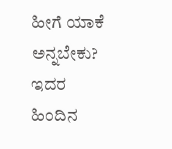ಹೀಗೆ ಯಾಕೆ ಅನ್ನಬೇಕು? ಇದರ ಹಿಂದಿನ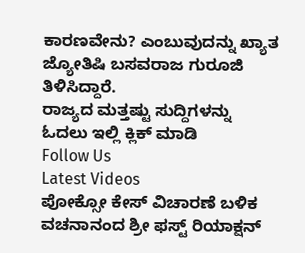ಕಾರಣವೇನು? ಎಂಬುವುದನ್ನು ಖ್ಯಾತ ಜ್ಯೋತಿಷಿ ಬಸವರಾಜ ಗುರೂಜಿ ತಿಳಿಸಿದ್ದಾರೆ.
ರಾಜ್ಯದ ಮತ್ತಷ್ಟು ಸುದ್ದಿಗಳನ್ನು ಓದಲು ಇಲ್ಲಿ ಕ್ಲಿಕ್ ಮಾಡಿ
Follow Us
Latest Videos
ಪೋಕ್ಸೋ ಕೇಸ್ ವಿಚಾರಣೆ ಬಳಿಕ ವಚನಾನಂದ ಶ್ರೀ ಫಸ್ಟ್ ರಿಯಾಕ್ಷನ್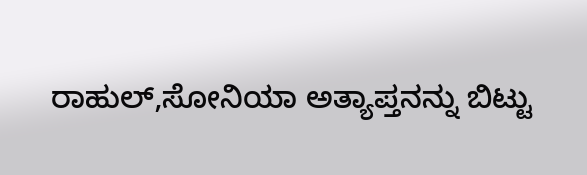ರಾಹುಲ್,ಸೋನಿಯಾ ಅತ್ಯಾಪ್ತನನ್ನು ಬಿಟ್ಟು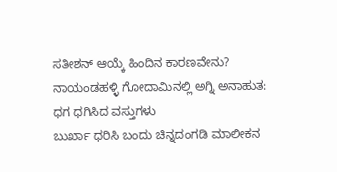ಸತೀಶನ್ ಆಯ್ಕೆ ಹಿಂದಿನ ಕಾರಣವೇನು?
ನಾಯಂಡಹಳ್ಳಿ ಗೋದಾಮಿನಲ್ಲಿ ಅಗ್ನಿ ಅನಾಹುತ: ಧಗ ಧಗಿಸಿದ ವಸ್ತುಗಳು
ಬುರ್ಖಾ ಧರಿಸಿ ಬಂದು ಚಿನ್ನದಂಗಡಿ ಮಾಲೀಕನ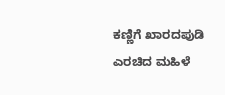ಕಣ್ಣಿಗೆ ಖಾರದಪುಡಿ ಎರಚಿದ ಮಹಿಳೆ